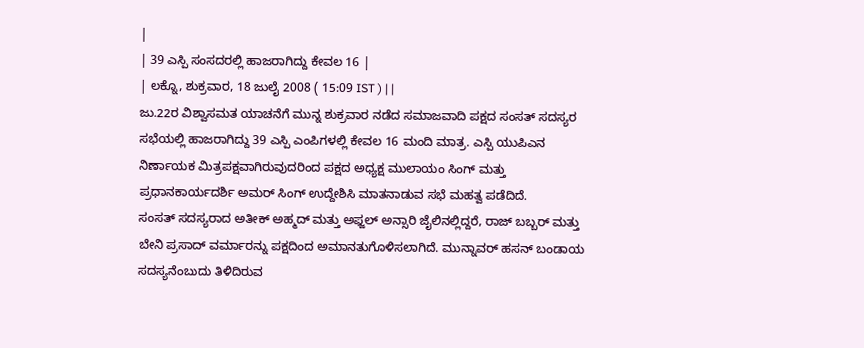|
| 39 ಎಸ್ಪಿ ಸಂಸದರಲ್ಲಿ ಹಾಜರಾಗಿದ್ದು ಕೇವಲ 16 |
| ಲಕ್ನೊ, ಶುಕ್ರವಾರ, 18 ಜುಲೈ 2008 ( 15:09 IST ) | |
ಜು.22ರ ವಿಶ್ವಾಸಮತ ಯಾಚನೆಗೆ ಮುನ್ನ ಶುಕ್ರವಾರ ನಡೆದ ಸಮಾಜವಾದಿ ಪಕ್ಷದ ಸಂಸತ್ ಸದಸ್ಯರ ಸಭೆಯಲ್ಲಿ ಹಾಜರಾಗಿದ್ದು 39 ಎಸ್ಪಿ ಎಂಪಿಗಳಲ್ಲಿ ಕೇವಲ 16 ಮಂದಿ ಮಾತ್ರ. ಎಸ್ಪಿ ಯುಪಿಎನ ನಿರ್ಣಾಯಕ ಮಿತ್ರಪಕ್ಷವಾಗಿರುವುದರಿಂದ ಪಕ್ಷದ ಅಧ್ಯಕ್ಷ ಮುಲಾಯಂ ಸಿಂಗ್ ಮತ್ತು ಪ್ರಧಾನಕಾರ್ಯದರ್ಶಿ ಅಮರ್ ಸಿಂಗ್ ಉದ್ದೇಶಿಸಿ ಮಾತನಾಡುವ ಸಭೆ ಮಹತ್ವ ಪಡೆದಿದೆ.
ಸಂಸತ್ ಸದಸ್ಯರಾದ ಅತೀಕ್ ಅಹ್ಮದ್ ಮತ್ತು ಅಫ್ಜಲ್ ಅನ್ಸಾರಿ ಜೈಲಿನಲ್ಲಿದ್ದರೆ, ರಾಜ್ ಬಬ್ಬರ್ ಮತ್ತು ಬೇನಿ ಪ್ರಸಾದ್ ವರ್ಮಾರನ್ನು ಪಕ್ಷದಿಂದ ಅಮಾನತುಗೊಳಿಸಲಾಗಿದೆ. ಮುನ್ನಾವರ್ ಹಸನ್ ಬಂಡಾಯ ಸದಸ್ಯನೆಂಬುದು ತಿಳಿದಿರುವ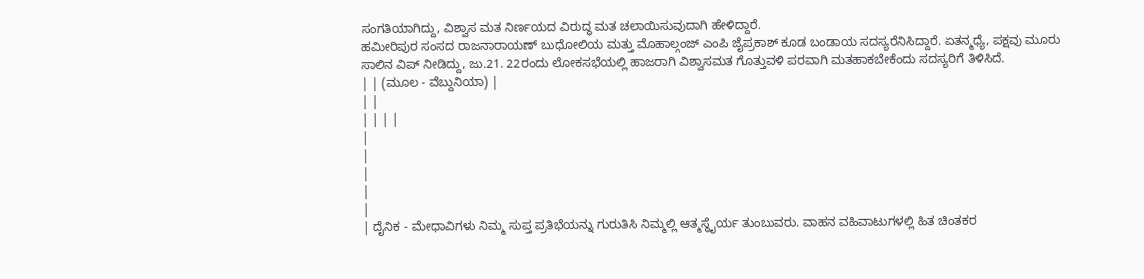ಸಂಗತಿಯಾಗಿದ್ದು, ವಿಶ್ವಾಸ ಮತ ನಿರ್ಣಯದ ವಿರುದ್ಧ ಮತ ಚಲಾಯಿಸುವುದಾಗಿ ಹೇಳಿದ್ದಾರೆ.
ಹಮೀರಿಪುರ ಸಂಸದ ರಾಜನಾರಾಯಣ್ ಬುಧೋಲಿಯ ಮತ್ತು ಮೊಹಾಲ್ಗಂಜ್ ಎಂಪಿ ಜೈಪ್ರಕಾಶ್ ಕೂಡ ಬಂಡಾಯ ಸದಸ್ಯರೆನಿಸಿದ್ದಾರೆ. ಏತನ್ಮಧ್ಯೆ, ಪಕ್ಷವು ಮೂರು ಸಾಲಿನ ವಿಪ್ ನೀಡಿದ್ದು, ಜು.21. 22ರಂದು ಲೋಕಸಭೆಯಲ್ಲಿ ಹಾಜರಾಗಿ ವಿಶ್ವಾಸಮತ ಗೊತ್ತುವಳಿ ಪರವಾಗಿ ಮತಹಾಕಬೇಕೆಂದು ಸದಸ್ಯರಿಗೆ ತಿಳಿಸಿದೆ.
| | (ಮೂಲ - ವೆಬ್ದುನಿಯಾ) |
| |
| | | |
|
|
|
|
|
| ದೈನಿಕ - ಮೇಧಾವಿಗಳು ನಿಮ್ಮ ಸುಪ್ತ ಪ್ರತಿಭೆಯನ್ನು ಗುರುತಿಸಿ ನಿಮ್ಮಲ್ಲಿ ಆತ್ಮಸ್ಥೈರ್ಯ ತುಂಬುವರು. ವಾಹನ ವಹಿವಾಟುಗಳಲ್ಲಿ ಹಿತ ಚಿಂತಕರ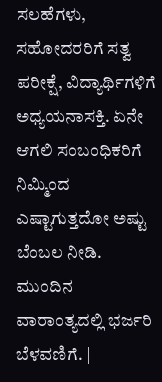ಸಲಹೆಗಳು, ಸಹೋದರರಿಗೆ ಸತ್ವ ಪರೀಕ್ಷೆ, ವಿದ್ಯಾರ್ಥಿಗಳಿಗೆ ಅಧ್ಯಯನಾಸಕ್ತಿ. ಏನೇ ಆಗಲಿ ಸಂಬಂಧಿಕರಿಗೆ ನಿಮ್ಮಿಂದ ಎಷ್ಟಾಗುತ್ತದೋ ಅಷ್ಟು ಬೆಂಬಲ ನೀಡಿ. ಮುಂದಿನ ವಾರಾಂತ್ಯದಲ್ಲಿ ಭರ್ಜರಿ ಬೆಳವಣಿಗೆ. |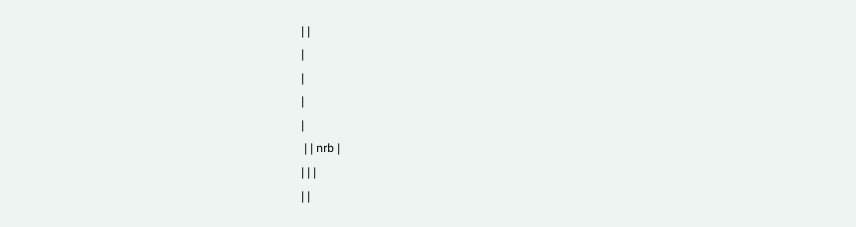| |
|
|
|
|
 | | nrb |
| | |
| |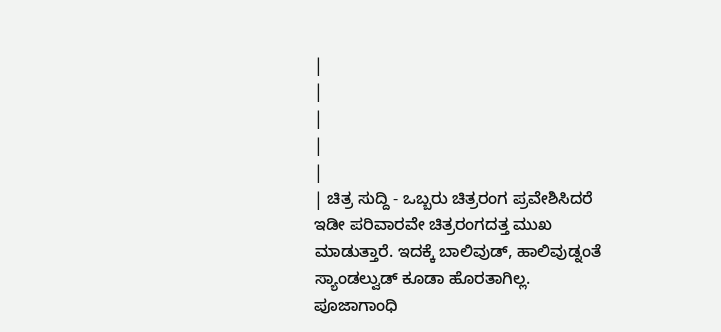|
|
|
|
|
| ಚಿತ್ರ ಸುದ್ದಿ - ಒಬ್ಬರು ಚಿತ್ರರಂಗ ಪ್ರವೇಶಿಸಿದರೆ ಇಡೀ ಪರಿವಾರವೇ ಚಿತ್ರರಂಗದತ್ತ ಮುಖ ಮಾಡುತ್ತಾರೆ. ಇದಕ್ಕೆ ಬಾಲಿವುಡ್, ಹಾಲಿವುಡ್ನಂತೆ ಸ್ಯಾಂಡಲ್ವುಡ್ ಕೂಡಾ ಹೊರತಾಗಿಲ್ಲ. ಪೂಜಾಗಾಂಧಿ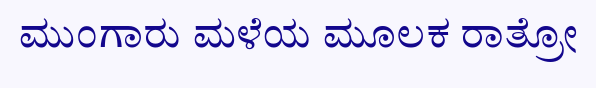ಮುಂಗಾರು ಮಳೆಯ ಮೂಲಕ ರಾತ್ರೋ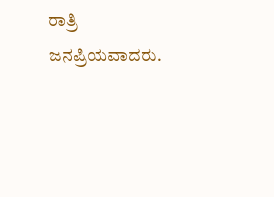ರಾತ್ರಿ ಜನಪ್ರಿಯವಾದರು.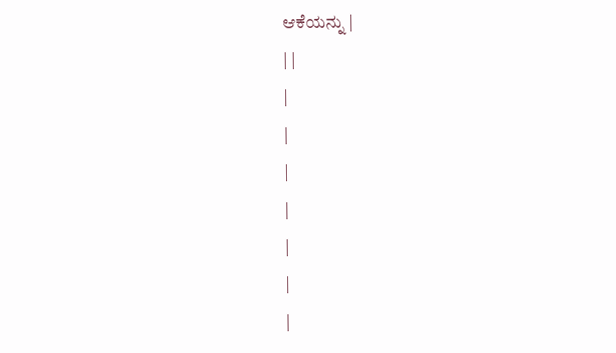ಆಕೆಯನ್ನು |
| |
|
|
|
|
|
|
|